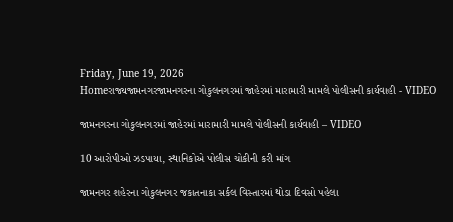Friday, June 19, 2026
Homeરાજ્યજામનગરજામનગરના ગોકુલનગરમાં જાહેરમાં મારામારી મામલે પોલીસની કાર્યવાહી - VIDEO

જામનગરના ગોકુલનગરમાં જાહેરમાં મારામારી મામલે પોલીસની કાર્યવાહી – VIDEO

10 આરોપીઓ ઝડપાયા, સ્થાનિકોએ પોલીસ ચોકીની કરી માંગ

જામનગર શહેરના ગોકુલનગર જકાતનાકા સર્કલ વિસ્તારમાં થોડા દિવસો પહેલા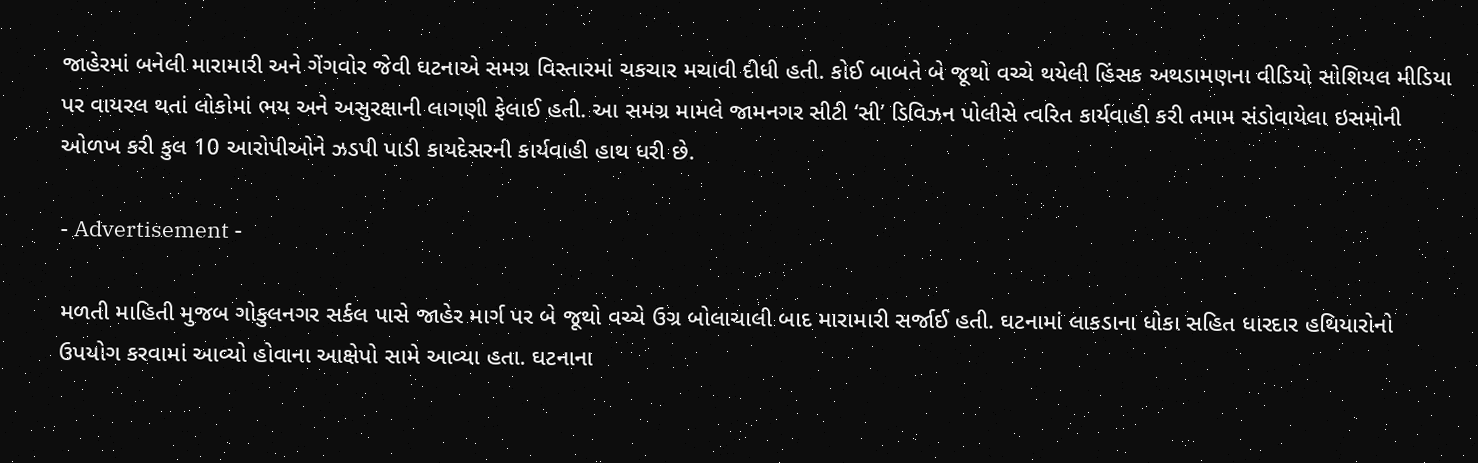જાહેરમાં બનેલી મારામારી અને ગેંગવોર જેવી ઘટનાએ સમગ્ર વિસ્તારમાં ચકચાર મચાવી દીધી હતી. કોઈ બાબતે બે જૂથો વચ્ચે થયેલી હિંસક અથડામણના વીડિયો સોશિયલ મીડિયા પર વાયરલ થતાં લોકોમાં ભય અને અસુરક્ષાની લાગણી ફેલાઈ હતી. આ સમગ્ર મામલે જામનગર સીટી ‘સી’ ડિવિઝન પોલીસે ત્વરિત કાર્યવાહી કરી તમામ સંડોવાયેલા ઇસમોની ઓળખ કરી કુલ 10 આરોપીઓને ઝડપી પાડી કાયદેસરની કાર્યવાહી હાથ ધરી છે.

- Advertisement -

મળતી માહિતી મુજબ ગોકુલનગર સર્કલ પાસે જાહેર માર્ગ પર બે જૂથો વચ્ચે ઉગ્ર બોલાચાલી બાદ મારામારી સર્જાઈ હતી. ઘટનામાં લાકડાના ધોકા સહિત ધારદાર હથિયારોનો ઉપયોગ કરવામાં આવ્યો હોવાના આક્ષેપો સામે આવ્યા હતા. ઘટનાના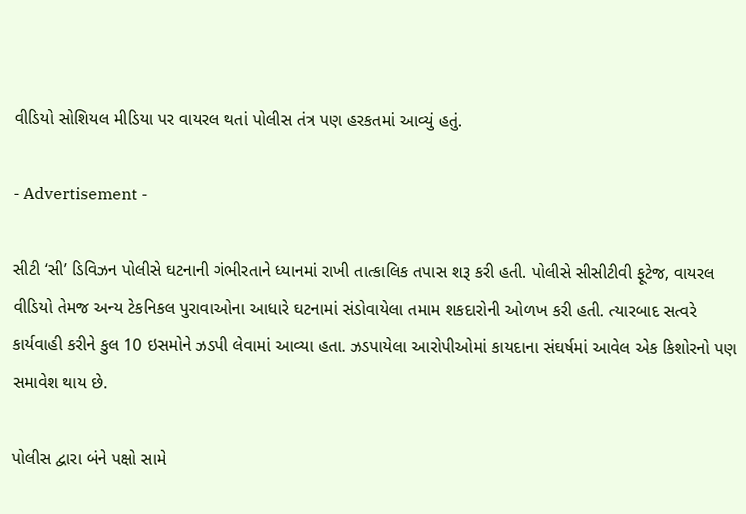વીડિયો સોશિયલ મીડિયા પર વાયરલ થતાં પોલીસ તંત્ર પણ હરકતમાં આવ્યું હતું.

- Advertisement -

સીટી ‘સી’ ડિવિઝન પોલીસે ઘટનાની ગંભીરતાને ધ્યાનમાં રાખી તાત્કાલિક તપાસ શરૂ કરી હતી. પોલીસે સીસીટીવી ફૂટેજ, વાયરલ વીડિયો તેમજ અન્ય ટેકનિકલ પુરાવાઓના આધારે ઘટનામાં સંડોવાયેલા તમામ શકદારોની ઓળખ કરી હતી. ત્યારબાદ સત્વરે કાર્યવાહી કરીને કુલ 10 ઇસમોને ઝડપી લેવામાં આવ્યા હતા. ઝડપાયેલા આરોપીઓમાં કાયદાના સંઘર્ષમાં આવેલ એક કિશોરનો પણ સમાવેશ થાય છે.

પોલીસ દ્વારા બંને પક્ષો સામે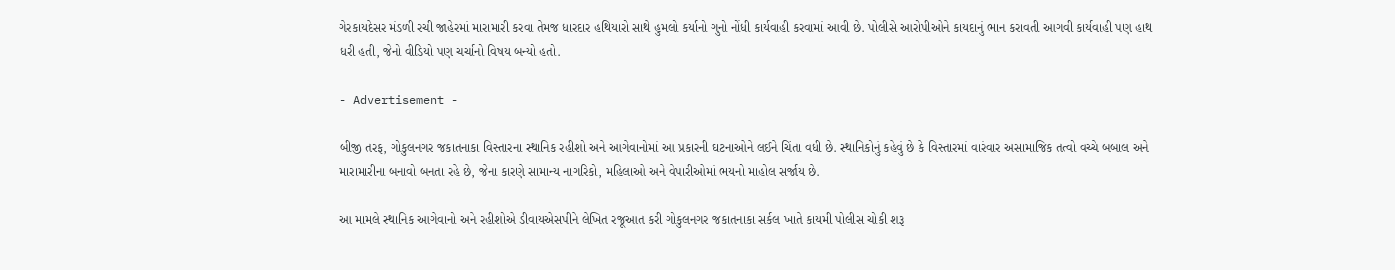ગેરકાયદેસર મંડળી રચી જાહેરમાં મારામારી કરવા તેમજ ધારદાર હથિયારો સાથે હુમલો કર્યાનો ગુનો નોંધી કાર્યવાહી કરવામાં આવી છે. પોલીસે આરોપીઓને કાયદાનું ભાન કરાવતી આગવી કાર્યવાહી પણ હાથ ધરી હતી, જેનો વીડિયો પણ ચર્ચાનો વિષય બન્યો હતો.

- Advertisement -

બીજી તરફ, ગોકુલનગર જકાતનાકા વિસ્તારના સ્થાનિક રહીશો અને આગેવાનોમાં આ પ્રકારની ઘટનાઓને લઈને ચિંતા વધી છે. સ્થાનિકોનું કહેવું છે કે વિસ્તારમાં વારંવાર અસામાજિક તત્વો વચ્ચે બબાલ અને મારામારીના બનાવો બનતા રહે છે, જેના કારણે સામાન્ય નાગરિકો, મહિલાઓ અને વેપારીઓમાં ભયનો માહોલ સર્જાય છે.

આ મામલે સ્થાનિક આગેવાનો અને રહીશોએ ડીવાયએસપીને લેખિત રજૂઆત કરી ગોકુલનગર જકાતનાકા સર્કલ ખાતે કાયમી પોલીસ ચોકી શરૂ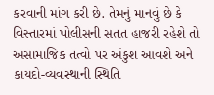કરવાની માંગ કરી છે. તેમનું માનવું છે કે વિસ્તારમાં પોલીસની સતત હાજરી રહેશે તો અસામાજિક તત્વો પર અંકુશ આવશે અને કાયદો-વ્યવસ્થાની સ્થિતિ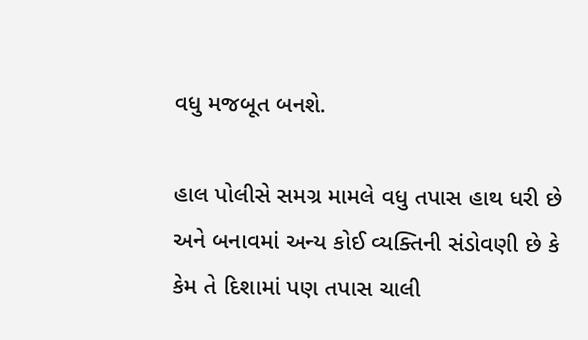વધુ મજબૂત બનશે.

હાલ પોલીસે સમગ્ર મામલે વધુ તપાસ હાથ ધરી છે અને બનાવમાં અન્ય કોઈ વ્યક્તિની સંડોવણી છે કે કેમ તે દિશામાં પણ તપાસ ચાલી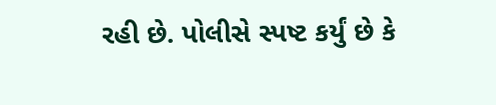રહી છે. પોલીસે સ્પષ્ટ કર્યું છે કે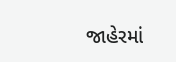જાહેરમાં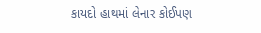કાયદો હાથમાં લેનાર કોઈપણ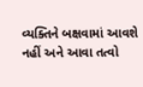વ્યક્તિને બક્ષવામાં આવશે નહીં અને આવા તત્વો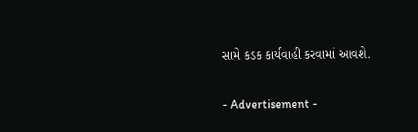સામે કડક કાર્યવાહી કરવામાં આવશે.

- Advertisement -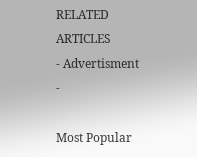RELATED ARTICLES
- Advertisment -

Most Popular